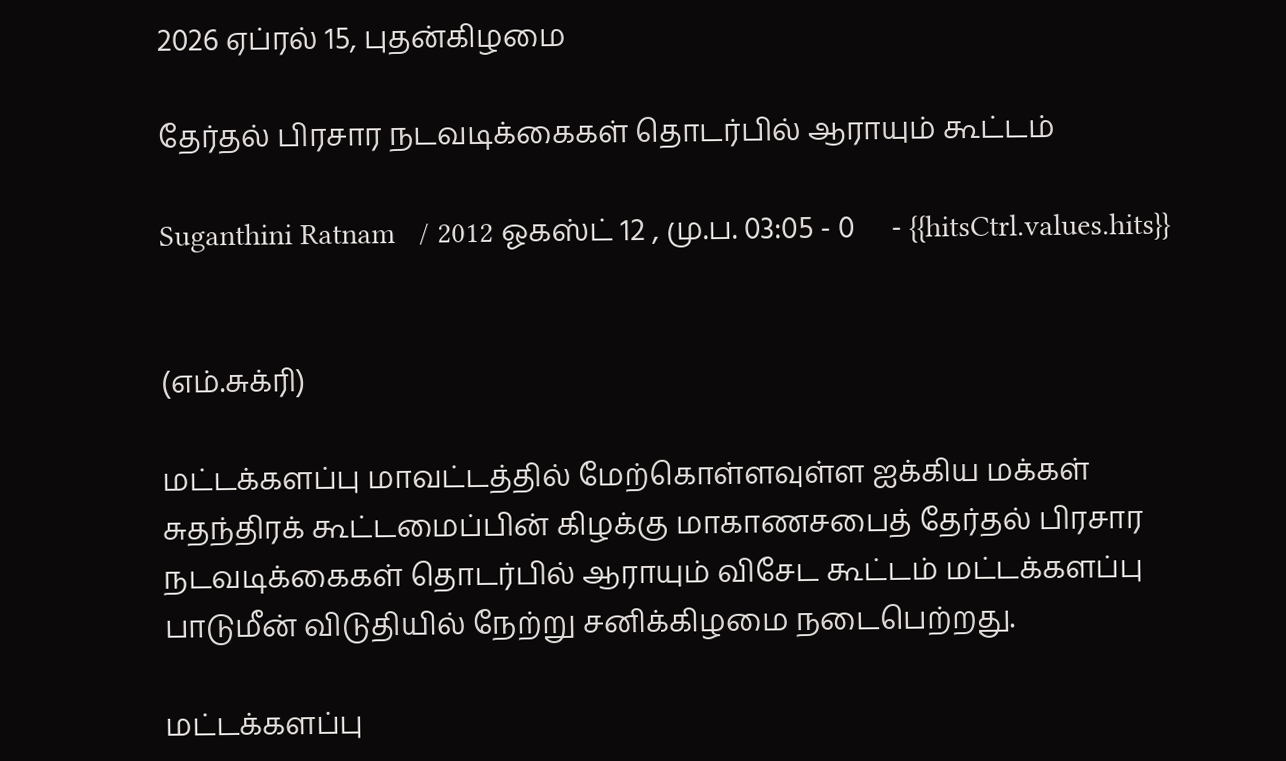2026 ஏப்ரல் 15, புதன்கிழமை

தேர்தல் பிரசார நடவடிக்கைகள் தொடர்பில் ஆராயும் கூட்டம்

Suganthini Ratnam   / 2012 ஓகஸ்ட் 12 , மு.ப. 03:05 - 0     - {{hitsCtrl.values.hits}}


(எம்.சுக்ரி)

மட்டக்களப்பு மாவட்டத்தில் மேற்கொள்ளவுள்ள ஐக்கிய மக்கள் சுதந்திரக் கூட்டமைப்பின் கிழக்கு மாகாணசபைத் தேர்தல் பிரசார நடவடிக்கைகள் தொடர்பில் ஆராயும் விசேட கூட்டம் மட்டக்களப்பு பாடுமீன் விடுதியில் நேற்று சனிக்கிழமை நடைபெற்றது.

மட்டக்களப்பு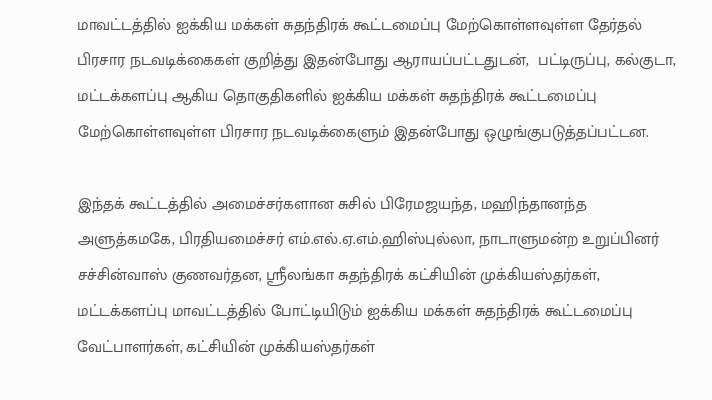மாவட்டத்தில் ஐக்கிய மக்கள் சுதந்திரக் கூட்டமைப்பு மேற்கொள்ளவுள்ள தேர்தல் பிரசார நடவடிக்கைகள் குறித்து இதன்போது ஆராயப்பட்டதுடன்,  பட்டிருப்பு, கல்குடா, மட்டக்களப்பு ஆகிய தொகுதிகளில் ஐக்கிய மக்கள் சுதந்திரக் கூட்டமைப்பு மேற்கொள்ளவுள்ள பிரசார நடவடிக்கைளும் இதன்போது ஒழுங்குபடுத்தப்பட்டன.

இந்தக் கூட்டத்தில் அமைச்சர்களான சுசில் பிரேமஜயந்த, மஹிந்தானந்த அளுத்கமகே, பிரதியமைச்சர் எம்.எல்.ஏ.எம்.ஹிஸ்புல்லா, நாடாளுமன்ற உறுப்பினர் சச்சின்வாஸ் குணவர்தன, ஸ்ரீலங்கா சுதந்திரக் கட்சியின் முக்கியஸ்தர்கள், மட்டக்களப்பு மாவட்டத்தில் போட்டியிடும் ஐக்கிய மக்கள் சுதந்திரக் கூட்டமைப்பு வேட்பாளர்கள், கட்சியின் முக்கியஸ்தர்கள்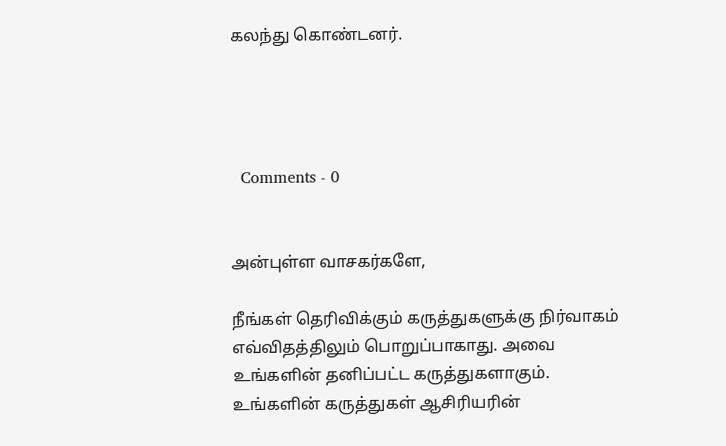கலந்து கொண்டனர்.




  Comments - 0


அன்புள்ள வாசகர்களே,

நீங்கள் தெரிவிக்கும் கருத்துகளுக்கு நிர்வாகம் எவ்விதத்திலும் பொறுப்பாகாது. அவை உங்களின் தனிப்பட்ட கருத்துகளாகும். உங்களின் கருத்துகள் ஆசிரியரின்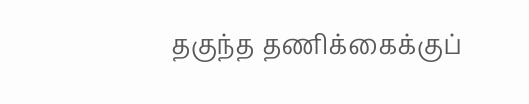தகுந்த தணிக்கைக்குப்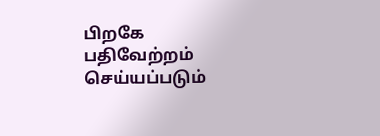பிறகே பதிவேற்றம் செய்யப்படும்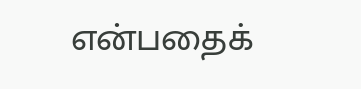என்பதைக்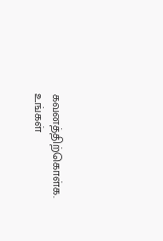கவனத்திற்கொள்க. உங்கள்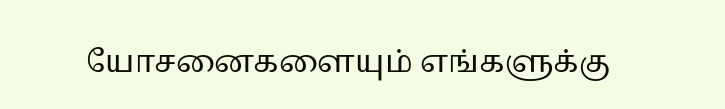யோசனைகளையும் எங்களுக்கு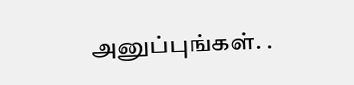அனுப்புங்கள். .